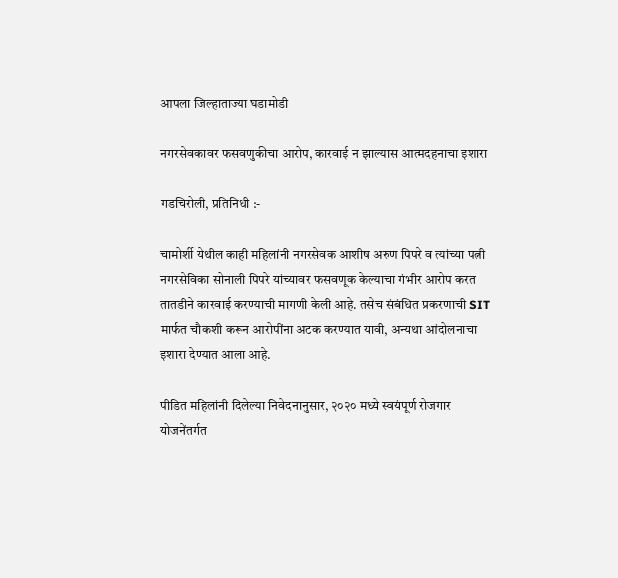आपला जिल्हाताज्या घडामोडी

नगरसेवकावर फसवणुकीचा आरोप, कारवाई न झाल्यास आत्मदहनाचा इशारा

गडचिरोली, प्रतिनिधी :-

चामोर्शी येथील काही महिलांनी नगरसेवक आशीष अरुण पिपरे व त्यांच्या पत्नी नगरसेविका सोनाली पिपरे यांच्यावर फसवणूक केल्याचा गंभीर आरोप करत तातडीने कारवाई करण्याची मागणी केली आहे. तसेच संबंधित प्रकरणाची SIT मार्फत चौकशी करून आरोपींना अटक करण्यात यावी, अन्यथा आंदोलनाचा इशारा देण्यात आला आहे.

पीडित महिलांनी दिलेल्या निवेदनानुसार, २०२० मध्ये स्वयंपूर्ण रोजगार योजनेंतर्गत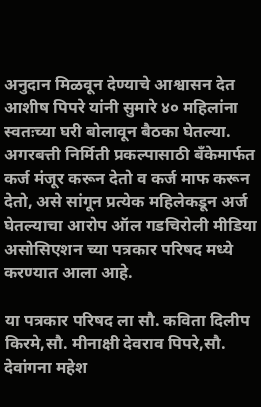अनुदान मिळवून देण्याचे आश्वासन देत आशीष पिपरे यांनी सुमारे ४० महिलांना स्वतःच्या घरी बोलावून बैठका घेतल्या. अगरबत्ती निर्मिती प्रकल्पासाठी बँकेमार्फत कर्ज मंजूर करून देतो व कर्ज माफ करून देतो, असे सांगून प्रत्येक महिलेकडून अर्ज घेतल्याचा आरोप ऑल गडचिरोली मीडिया असोसिएशन च्या पत्रकार परिषद मध्ये करण्यात आला आहे.

या पत्रकार परिषद ला सौ. कविता दिलीप किरमे,सौ. मीनाक्षी देवराव पिपरे,सौ. देवांगना महेश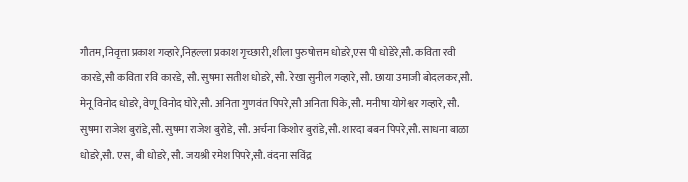गौतम,निवृत्ता प्रकाश गव्हारे,निहल्ला प्रकाश गृच्छारी,शीला पुरुषोत्तम धोडरे,एस पी धोडेरे,सौ. कविता रवी कारडे,सौ कविता रवि कारडे, सौ. सुषमा सतीश धोडरे, सौ. रेखा सुनील गव्हारे, सौ. छाया उमाजी बोदलकर,सौ. मेनू विनोद धोडरे, वेणू विनोद घोरे,सौ. अनिता गुणवंत पिपरे,सौ अनिता पिके,सौ. मनीषा योगेश्वर गव्हारे, सौ. सुषमा राजेश बुरांडे,सौ. सुषमा राजेश बुरोडे, सौ. अर्चना किशोर बुरांडे,सौ. शारदा बबन पिपरे,सौ. साधना बाळा धोडरे,सौ. एस, बी धोडरे, सौ. जयश्री रमेश पिपरे,सौ. वंदना सविंद्र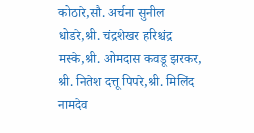कोठारे,सौ. अर्चना सुनील धोडरे,श्री. चंद्रशेखर हरिश्चंद्र मस्के,श्री. ओमदास कवडू झरकर, श्री. नितेश दत्तू पिपरे,श्री. मिलिंद नामदेव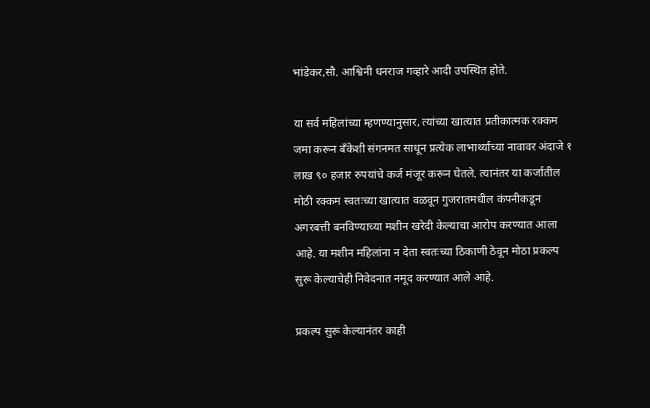भांडेकर,सौ. आश्विनी धनराज गव्हारे आदी उपस्थित होते.

या सर्व महिलांच्या म्हणण्यानुसार, त्यांच्या खात्यात प्रतीकात्मक रक्कम जमा करून बँकेशी संगनमत साधून प्रत्येक लाभार्थ्याच्या नावावर अंदाजे १ लाख ९० हजार रुपयांचे कर्ज मंजूर करून घेतले. त्यानंतर या कर्जातील मोठी रक्कम स्वतःच्या खात्यात वळवून गुजरातमधील कंपनीकडून अगरबत्ती बनविण्याच्या मशीन खरेदी केल्याचा आरोप करण्यात आला आहे. या मशीन महिलांना न देता स्वतःच्या ठिकाणी ठेवून मोठा प्रकल्प सुरू केल्याचेही निवेदनात नमूद करण्यात आले आहे.

प्रकल्प सुरू केल्यानंतर काही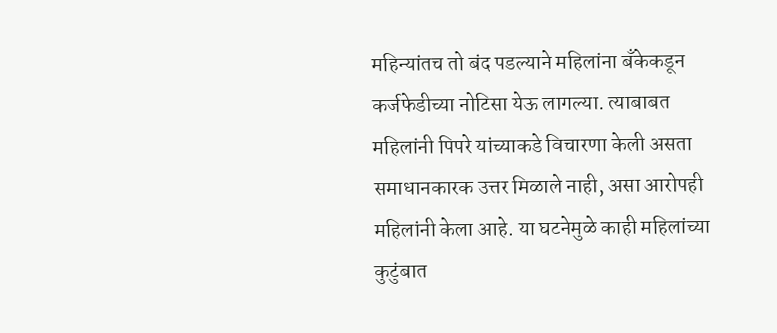महिन्यांतच तो बंद पडल्याने महिलांना बँकेकडून कर्जफेडीच्या नोटिसा येऊ लागल्या. त्याबाबत महिलांनी पिपरे यांच्याकडे विचारणा केली असता समाधानकारक उत्तर मिळाले नाही, असा आरोपही महिलांनी केला आहे. या घटनेमुळे काही महिलांच्या कुटुंबात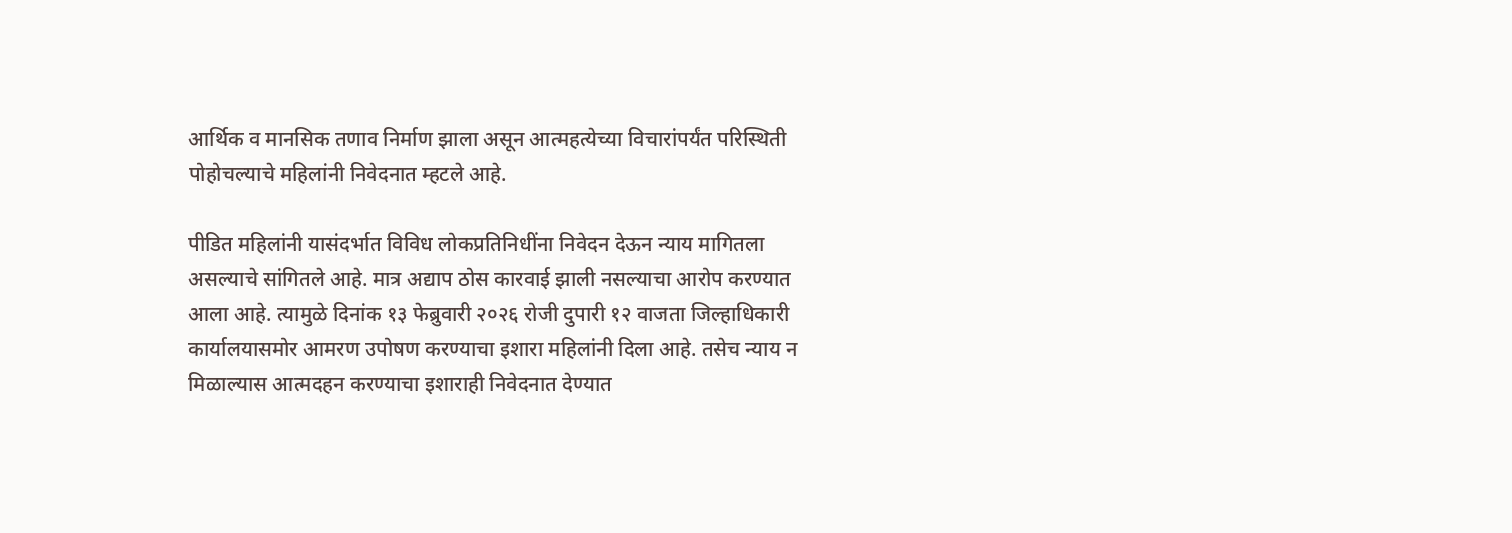आर्थिक व मानसिक तणाव निर्माण झाला असून आत्महत्येच्या विचारांपर्यंत परिस्थिती पोहोचल्याचे महिलांनी निवेदनात म्हटले आहे.

पीडित महिलांनी यासंदर्भात विविध लोकप्रतिनिधींना निवेदन देऊन न्याय मागितला असल्याचे सांगितले आहे. मात्र अद्याप ठोस कारवाई झाली नसल्याचा आरोप करण्यात आला आहे. त्यामुळे दिनांक १३ फेब्रुवारी २०२६ रोजी दुपारी १२ वाजता जिल्हाधिकारी कार्यालयासमोर आमरण उपोषण करण्याचा इशारा महिलांनी दिला आहे. तसेच न्याय न मिळाल्यास आत्मदहन करण्याचा इशाराही निवेदनात देण्यात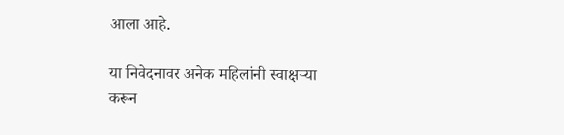आला आहे.

या निवेदनावर अनेक महिलांनी स्वाक्षऱ्या करून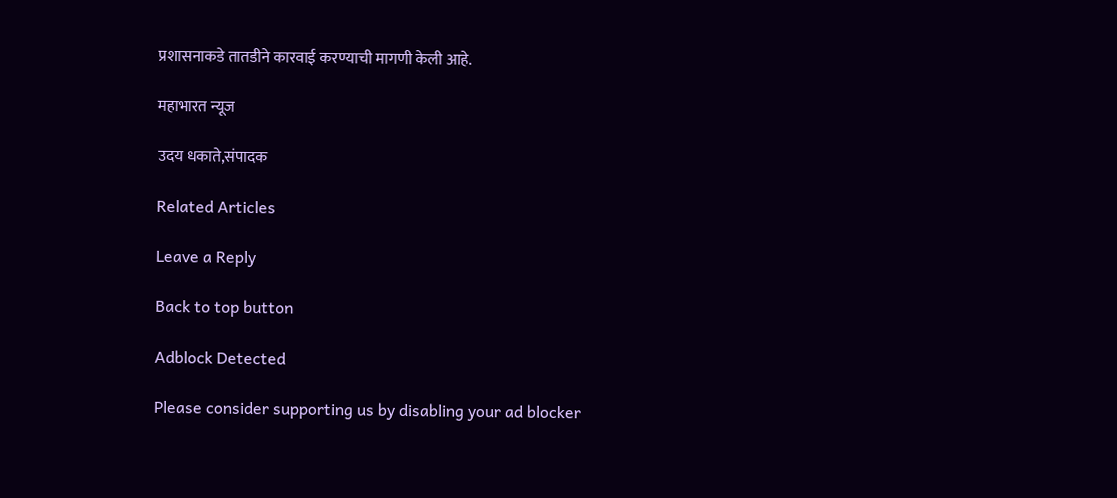प्रशासनाकडे तातडीने कारवाई करण्याची मागणी केली आहे.

महाभारत न्यूज

उदय धकाते,संपादक

Related Articles

Leave a Reply

Back to top button

Adblock Detected

Please consider supporting us by disabling your ad blocker